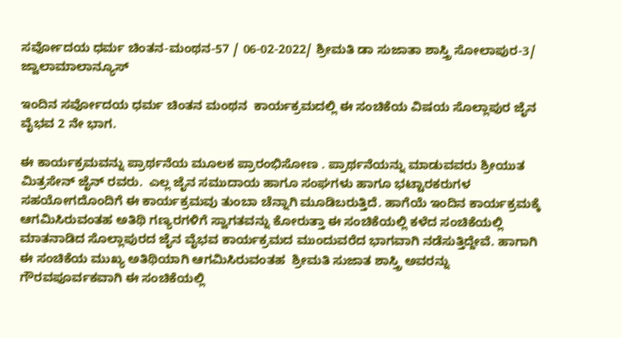ಸರ್ವೋದಯ ಧರ್ಮ ಚಿಂತನ-ಮಂಥನ-57 / 06-02-2022/ ಶ್ರೀಮತಿ ಡಾ ಸುಜಾತಾ ಶಾಸ್ತ್ರಿ ಸೋಲಾಪುರ-3/ ಜ್ವಾಲಾಮಾಲಾನ್ಯೂಸ್

ಇಂದಿನ ಸರ್ವೋದಯ ಧರ್ಮ ಚಿಂತನ ಮಂಥನ  ಕಾರ್ಯಕ್ರಮದಲ್ಲಿ ಈ ಸಂಚಿಕೆಯ ವಿಷಯ ಸೊಲ್ಲಾಪುರ ಜೈನ ವೈಭವ 2 ನೇ ಭಾಗ.

ಈ ಕಾರ್ಯಕ್ರಮವನ್ನು ಪ್ರಾರ್ಥನೆಯ ಮೂಲಕ ಪ್ರಾರಂಭಿಸೋಣ . ಪ್ರಾರ್ಥನೆಯನ್ನು ಮಾಡುವವರು ಶ್ರೀಯುತ ಮಿತ್ರಸೇನ್ ಜೈನ್ ರವರು.  ಎಲ್ಲ ಜೈನ ಸಮುದಾಯ ಹಾಗೂ ಸಂಘಗಳು ಹಾಗೂ ಭಟ್ಟಾರಕರುಗಳ ಸಹಯೋಗದೊಂದಿಗೆ ಈ ಕಾರ್ಯಕ್ರಮವು ತುಂಬಾ ಚೆನ್ನಾಗಿ ಮೂಡಿಬರುತ್ತಿದೆ. ಹಾಗೆಯೆ ಇಂದಿನ ಕಾರ್ಯಕ್ರಮಕ್ಕೆ ಆಗಮಿಸಿರುವಂತಹ ಅತಿಥಿ ಗಣ್ಯರಗಳಿಗೆ ಸ್ವಾಗತವನ್ನು ಕೋರುತ್ತಾ ಈ ಸಂಚಿಕೆಯಲ್ಲಿ ಕಳೆದ ಸಂಚಿಕೆಯಲ್ಲಿ ಮಾತನಾಡಿದ ಸೊಲ್ಲಾಪುರದ ಜೈನ ವೈಭವ ಕಾರ್ಯಕ್ರಮದ ಮುಂದುವರೆದ ಭಾಗವಾಗಿ ನಡೆಸುತ್ತಿದ್ದೇವೆ. ಹಾಗಾಗಿ ಈ ಸಂಚಿಕೆಯ ಮುಖ್ಯ ಅತಿಥಿಯಾಗಿ ಆಗಮಿಸಿರುವಂತಹ  ಶ್ರೀಮತಿ ಸುಜಾತ ಶಾಸ್ತ್ರಿ ಅವರನ್ನು ಗೌರವಪೂರ್ವಕವಾಗಿ ಈ ಸಂಚಿಕೆಯಲ್ಲಿ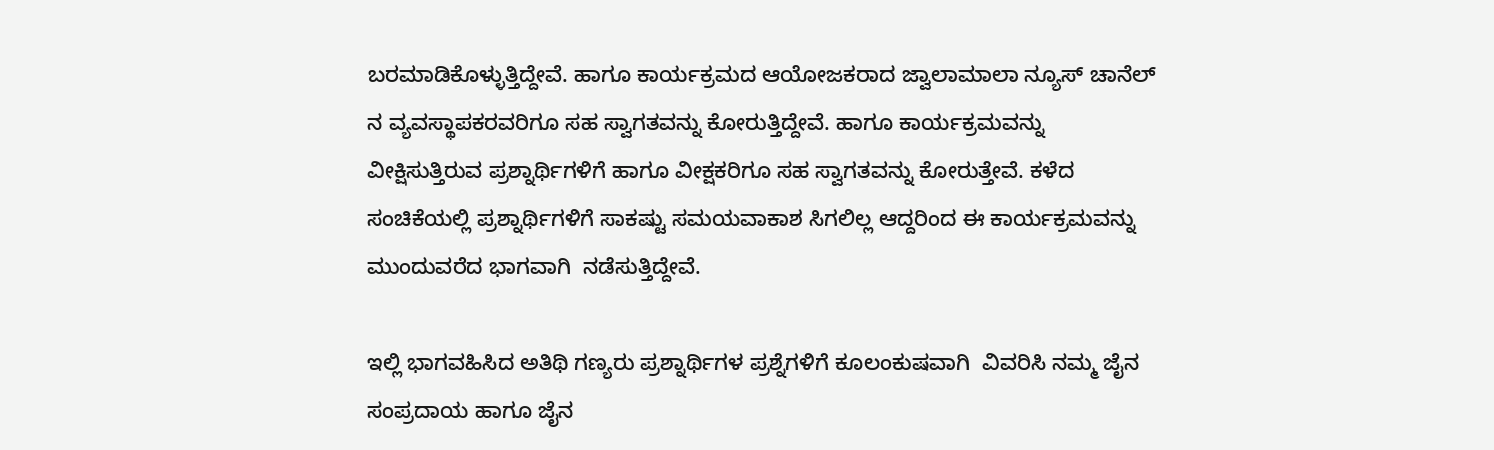ಬರಮಾಡಿಕೊಳ್ಳುತ್ತಿದ್ದೇವೆ. ಹಾಗೂ ಕಾರ್ಯಕ್ರಮದ ಆಯೋಜಕರಾದ ಜ್ವಾಲಾಮಾಲಾ ನ್ಯೂಸ್ ಚಾನೆಲ್ ನ ವ್ಯವಸ್ಥಾಪಕರವರಿಗೂ ಸಹ ಸ್ವಾಗತವನ್ನು ಕೋರುತ್ತಿದ್ದೇವೆ. ಹಾಗೂ ಕಾರ್ಯಕ್ರಮವನ್ನು ವೀಕ್ಷಿಸುತ್ತಿರುವ ಪ್ರಶ್ನಾರ್ಥಿಗಳಿಗೆ ಹಾಗೂ ವೀಕ್ಷಕರಿಗೂ ಸಹ ಸ್ವಾಗತವನ್ನು ಕೋರುತ್ತೇವೆ. ಕಳೆದ ಸಂಚಿಕೆಯಲ್ಲಿ ಪ್ರಶ್ನಾರ್ಥಿಗಳಿಗೆ ಸಾಕಷ್ಟು ಸಮಯವಾಕಾಶ ಸಿಗಲಿಲ್ಲ ಆದ್ದರಿಂದ ಈ ಕಾರ್ಯಕ್ರಮವನ್ನು ಮುಂದುವರೆದ ಭಾಗವಾಗಿ  ನಡೆಸುತ್ತಿದ್ದೇವೆ.

ಇಲ್ಲಿ ಭಾಗವಹಿಸಿದ ಅತಿಥಿ ಗಣ್ಯರು ಪ್ರಶ್ನಾರ್ಥಿಗಳ ಪ್ರಶ್ನೆಗಳಿಗೆ ಕೂಲಂಕುಷವಾಗಿ  ವಿವರಿಸಿ ನಮ್ಮ ಜೈನ ಸಂಪ್ರದಾಯ ಹಾಗೂ ಜೈನ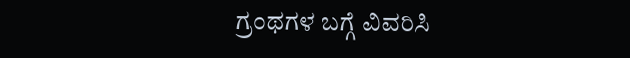ಗ್ರಂಥಗಳ ಬಗ್ಗೆ ವಿವರಿಸಿ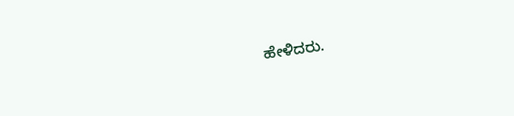ಹೇಳಿದರು.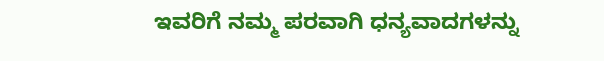ಇವರಿಗೆ ನಮ್ಮ ಪರವಾಗಿ ಧನ್ಯವಾದಗಳನ್ನು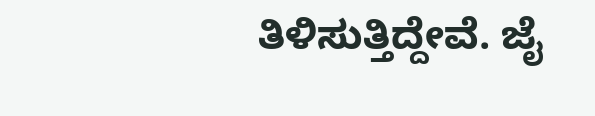ತಿಳಿಸುತ್ತಿದ್ದೇವೆ. ಜೈ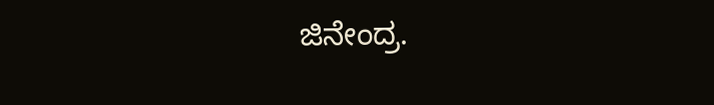ಜಿನೇಂದ್ರ.